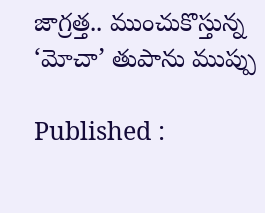జాగ్రత్త.. ముంచుకొస్తున్న ‘మోచా’ తుపాను ముప్పు

Published :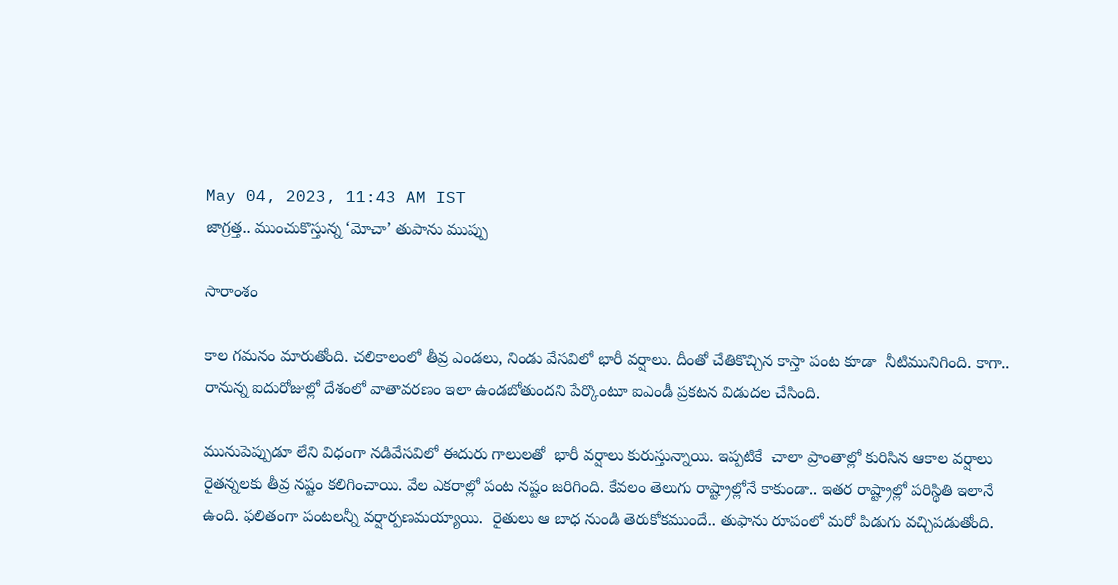May 04, 2023, 11:43 AM IST
జాగ్రత్త.. ముంచుకొస్తున్న ‘మోచా’ తుపాను ముప్పు

సారాంశం

కాల గమనం మారుతోంది. చలికాలంలో తీవ్ర ఎండలు, నిండు వేసవిలో భారీ వర్షాలు. దీంతో చేతికొచ్చిన కాస్తా పంట కూడా  నీటిమునిగింది. కాగా..  రానున్న ఐదురోజుల్లో దేశంలో వాతావరణం ఇలా ఉండబోతుందని పేర్కొంటూ ఐఎండీ ప్రకటన విడుదల చేసింది.

మునుపెప్పుడూ లేని విధంగా నడివేసవిలో ఈదురు గాలులతో  భారీ వర్షాలు కురుస్తున్నాయి. ఇప్పటికే  చాలా ప్రాంతాల్లో కురిసిన ఆకాల వర్షాలు రైతన్నలకు తీవ్ర నష్టం కలిగించాయి. వేల ఎకరాల్లో పంట నష్టం జరిగింది. కేవలం తెలుగు రాష్ట్రాల్లోనే కాకుండా.. ఇతర రాష్ట్రాల్లో పరిస్థితి ఇలానే ఉంది. ఫలితంగా పంటలన్నీ వర్షార్పణమయ్యాయి.  రైతులు ఆ బాధ నుండి తెరుకోకముందే.. తుఫాను రూపంలో మరో పిడుగు వచ్చిపడుతోంది.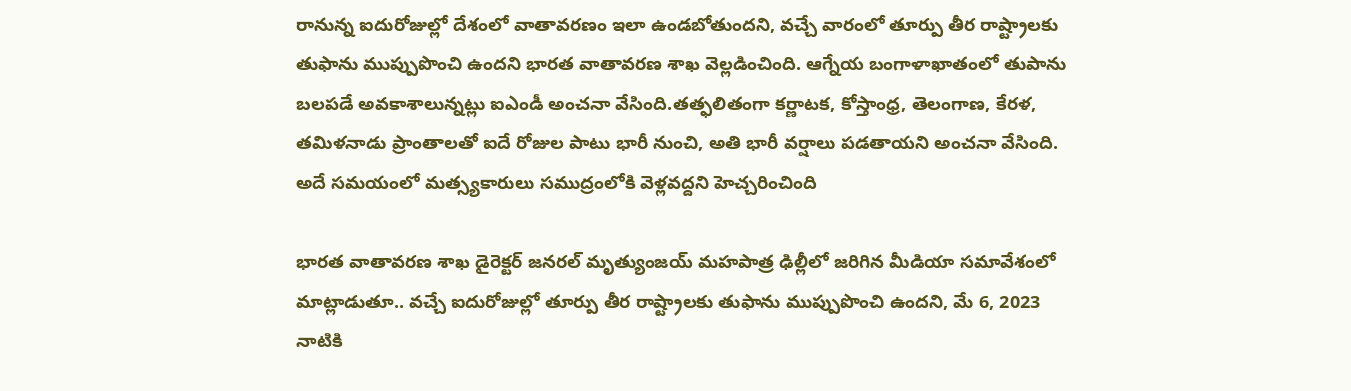రానున్న ఐదురోజుల్లో దేశంలో వాతావరణం ఇలా ఉండబోతుందని, వచ్చే వారంలో తూర్పు తీర రాష్ట్రాలకు తుఫాను ముప్పుపొంచి ఉందని భారత వాతావరణ శాఖ వెల్లడించింది. ఆగ్నేయ బంగాళాఖాతంలో తుపాను బలపడే అవకాశాలున్నట్లు ఐఎండీ అంచనా వేసింది.తత్ఫలితంగా కర్ణాటక, కోస్తాంధ్ర, తెలంగాణ, కేరళ, తమిళనాడు ప్రాంతాలతో ఐదే రోజుల పాటు భారీ నుంచి, అతి భారీ వర్షాలు పడతాయని అంచనా వేసింది. అదే సమయంలో మత్స్యకారులు సముద్రంలోకి వెళ్లవద్దని హెచ్చరించింది

భారత వాతావరణ శాఖ డైరెక్టర్ జనరల్ మృత్యుంజయ్ మహపాత్ర ఢిల్లీలో జరిగిన మీడియా సమావేశంలో మాట్లాడుతూ.. వచ్చే ఐదురోజుల్లో తూర్పు తీర రాష్ట్రాలకు తుఫాను ముప్పుపొంచి ఉందని, మే 6, 2023 నాటికి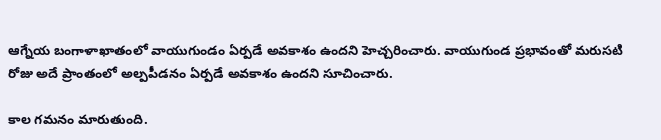ఆగ్నేయ బంగాళాఖాతంలో వాయుగుండం ఏర్పడే అవకాశం ఉందని హెచ్చరించారు. వాయుగుండ ప్రభావంతో మరుసటి రోజు అదే ప్రాంతంలో అల్పపీడనం ఏర్పడే అవకాశం ఉందని సూచించారు.

కాల గమనం మారుతుంది.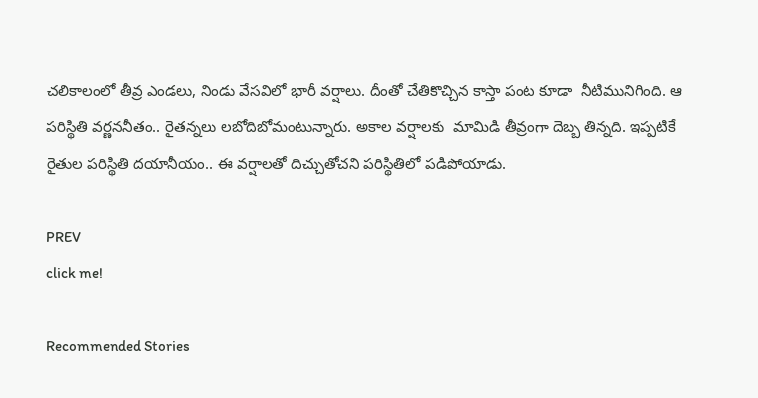చలికాలంలో తీవ్ర ఎండలు, నిండు వేసవిలో భారీ వర్షాలు. దీంతో చేతికొచ్చిన కాస్తా పంట కూడా  నీటిమునిగింది. ఆ పరిస్థితి వర్ణననీతం.. రైతన్నలు లబోదిబోమంటున్నారు. అకాల వర్షాలకు  మామిడి తీవ్రంగా దెబ్బ తిన్నది. ఇప్పటికే రైతుల పరిస్థితి దయానీయం.. ఈ వర్షాలతో దిచ్చుతోచని పరిస్థితిలో పడిపోయాడు.

PREV
click me!

Recommended Stories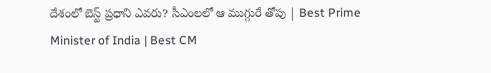దేశంలో బెస్ట్ ప్రధాని ఎవరు? సీఎంలలో ఆ ముగ్గురే తోపు | Best Prime Minister of India | Best CM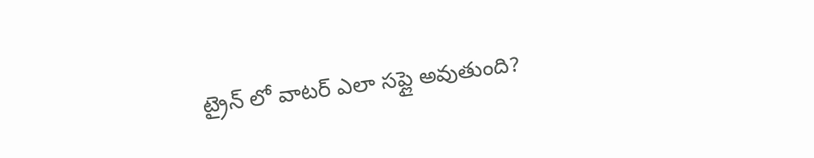ట్రైన్ లో వాటర్ ఎలా సప్లై అవుతుంది?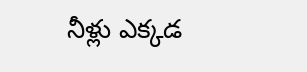నీళ్లు ఎక్కడ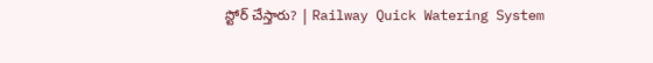స్టోర్ చేస్తారు? | Railway Quick Watering System